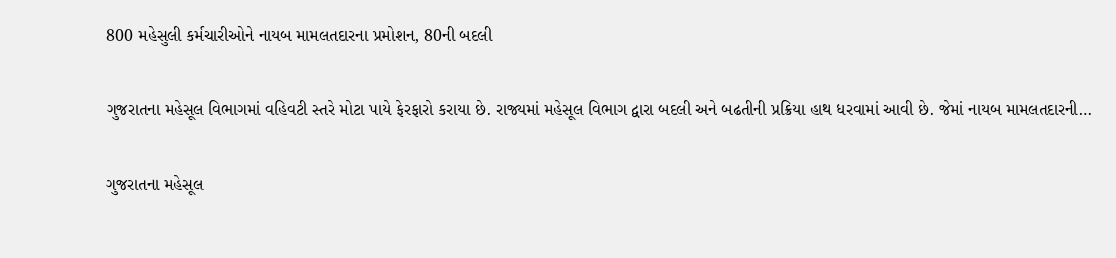800 મહેસુલી કર્મચારીઓને નાયબ મામલતદારના પ્રમોશન, 80ની બદલી

ગુજરાતના મહેસૂલ વિભાગમાં વહિવટી સ્તરે મોટા પાયે ફેરફારો કરાયા છે. રાજ્યમાં મહેસૂલ વિભાગ દ્વારા બદલી અને બઢતીની પ્રક્રિયા હાથ ધરવામાં આવી છે. જેમાં નાયબ મામલતદારની…

ગુજરાતના મહેસૂલ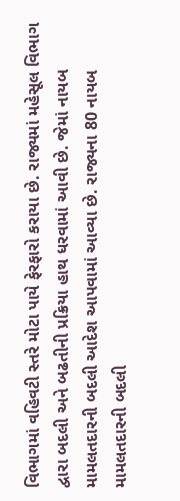વિભાગમાં વહિવટી સ્તરે મોટા પાયે ફેરફારો કરાયા છે. રાજ્યમાં મહેસૂલ વિભાગ દ્વારા બદલી અને બઢતીની પ્રક્રિયા હાથ ધરવામાં આવી છે. જેમાં નાયબ મામલતદારની બદલી આદેશ આપવામાં આવ્યા છે. રાજ્યના 80 નાયબ મામલતદારની બદલી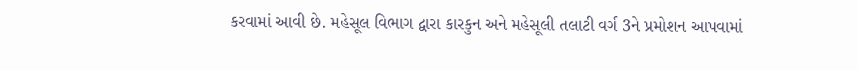કરવામાં આવી છે. મહેસૂલ વિભાગ દ્વારા કારકુન અને મહેસૂલી તલાટી વર્ગ 3ને પ્રમોશન આપવામાં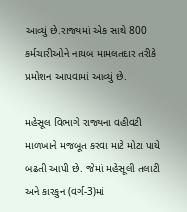આવ્યું છે.રાજ્યમાં એક સાથે 800 કર્મચારીઓને નાયબ મામલતદાર તરીકે પ્રમોશન આપવામાં આવ્યું છે.

મહેસૂલ વિભાગે રાજ્યના વહીવટી માળખાને મજબૂત કરવા માટે મોટા પાયે બઢતી આપી છે. જેમાં મહેસૂલી તલાટી અને કારકુન (વર્ગ-3)માં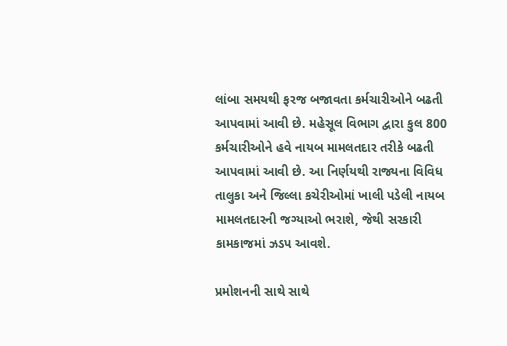લાંબા સમયથી ફરજ બજાવતા કર્મચારીઓને બઢતી આપવામાં આવી છે. મહેસૂલ વિભાગ દ્વારા કુલ 800 કર્મચારીઓને હવે નાયબ મામલતદાર તરીકે બઢતી આપવામાં આવી છે. આ નિર્ણયથી રાજ્યના વિવિધ તાલુકા અને જિલ્લા કચેરીઓમાં ખાલી પડેલી નાયબ મામલતદારની જગ્યાઓ ભરાશે, જેથી સરકારી કામકાજમાં ઝડપ આવશે.

પ્રમોશનની સાથે સાથે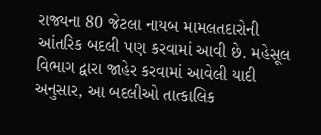રાજ્યના 80 જેટલા નાયબ મામલતદારોની આંતરિક બદલી પણ કરવામાં આવી છે. મહેસૂલ વિભાગ દ્વારા જાહેર કરવામાં આવેલી યાદી અનુસાર, આ બદલીઓ તાત્કાલિક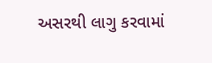અસરથી લાગુ કરવામાં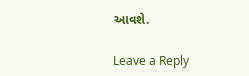આવશે.

Leave a Reply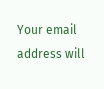Your email address will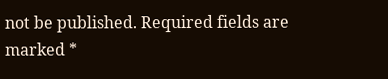not be published. Required fields are marked *